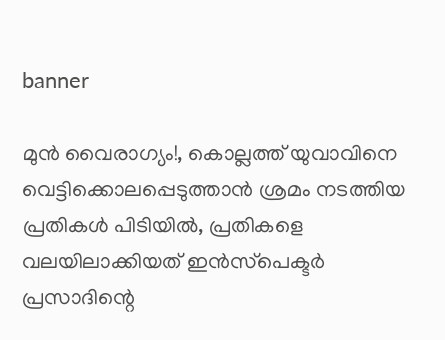banner

മുൻ വൈരാഗ്യം!, കൊല്ലത്ത് യുവാവിനെ വെട്ടിക്കൊലപ്പെടുത്താൻ ശ്രമം നടത്തിയ പ്രതികൾ പിടിയിൽ, പ്രതികളെ വലയിലാക്കിയത് ഇൻസ്‌പെക്ടർ പ്രസാദിന്റെ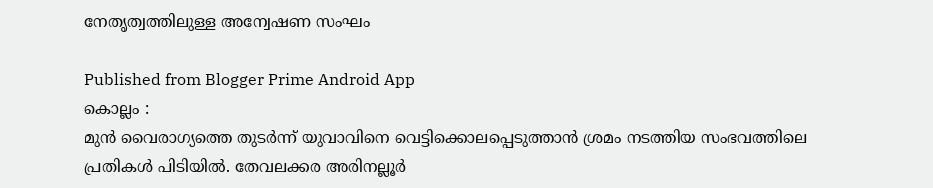നേതൃത്വത്തിലുള്ള അന്വേഷണ സംഘം

Published from Blogger Prime Android App
കൊല്ലം :
മുൻ വൈരാഗ്യത്തെ തുടർന്ന് യുവാവിനെ വെട്ടിക്കൊലപ്പെടുത്താൻ ശ്രമം നടത്തിയ സംഭവത്തിലെ പ്രതികൾ പിടിയിൽ. തേവലക്കര അരിനല്ലൂർ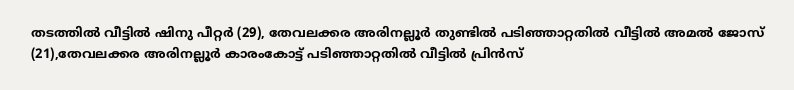തടത്തിൽ വീട്ടിൽ ഷിനു പീറ്റർ (29), തേവലക്കര അരിനല്ലൂർ തുണ്ടിൽ പടിഞ്ഞാറ്റതിൽ വീട്ടിൽ അമൽ ജോസ് (21),തേവലക്കര അരിനല്ലൂർ കാരംകോട്ട് പടിഞ്ഞാറ്റതിൽ വീട്ടിൽ പ്രിൻസ്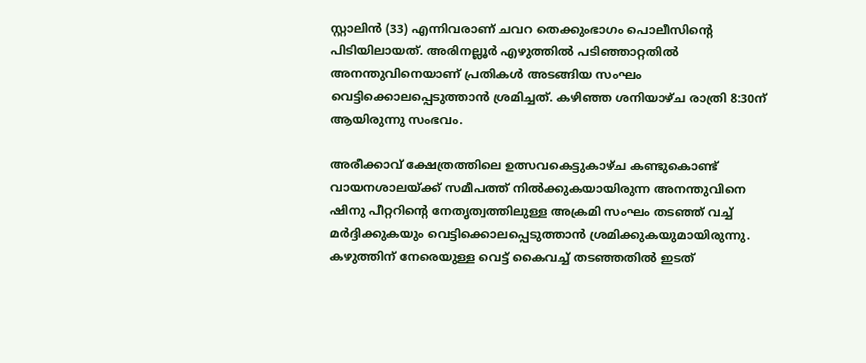സ്റ്റാലിൻ (33) എന്നിവരാണ് ചവറ തെക്കുംഭാഗം പൊലീസിന്റെ പിടിയിലായത്. അരിനല്ലൂർ എഴുത്തിൽ പടിഞ്ഞാറ്റതിൽ അനന്തുവിനെയാണ് പ്രതികൾ അടങ്ങിയ സംഘം വെട്ടിക്കൊലപ്പെടുത്താൻ ശ്രമിച്ചത്. കഴിഞ്ഞ ശനിയാഴ്ച രാത്രി 8:30ന് ആയിരുന്നു സംഭവം.

അരീക്കാവ് ക്ഷേത്രത്തിലെ ഉത്സവകെട്ടുകാഴ്ച കണ്ടുകൊണ്ട് വായനശാലയ്ക്ക് സമീപത്ത് നിൽക്കുകയായിരുന്ന അനന്തുവിനെ ഷിനു പീറ്ററിന്റെ നേതൃത്വത്തിലുള്ള അക്രമി സംഘം തടഞ്ഞ് വച്ച് മർദ്ദിക്കുകയും വെട്ടിക്കൊലപ്പെടുത്താൻ ശ്രമിക്കുകയുമായിരുന്നു. കഴുത്തിന് നേരെയുള്ള വെട്ട് കൈവച്ച് തടഞ്ഞതിൽ ഇടത്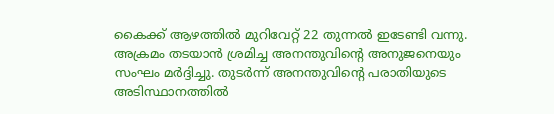കൈക്ക് ആഴത്തിൽ മുറിവേറ്റ് 22 തുന്നൽ ഇടേണ്ടി വന്നു. അക്രമം തടയാൻ ശ്രമിച്ച അനന്തുവിന്റെ അനുജനെയും സംഘം മർദ്ദിച്ചു. തുടർന്ന് അനന്തുവിന്റെ പരാതിയുടെ അടിസ്ഥാനത്തിൽ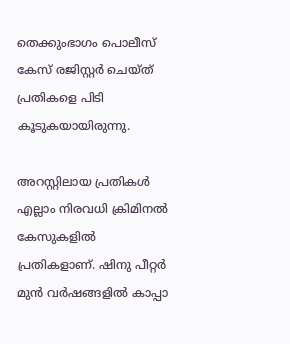തെക്കുംഭാഗം പൊലീസ് കേസ് രജിസ്റ്റർ ചെയ്ത് പ്രതികളെ പിടി കൂടുകയായിരുന്നു.

അറസ്റ്റിലായ പ്രതികൾ എല്ലാം നിരവധി ക്രിമിനൽ കേസുകളിൽ പ്രതികളാണ്. ഷിനു പീറ്റർ മുൻ വർഷങ്ങളിൽ കാപ്പാ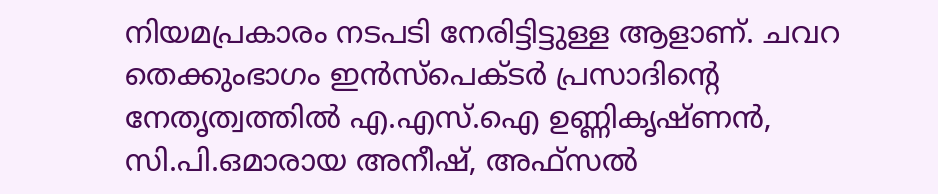നിയമപ്രകാരം നടപടി നേരിട്ടിട്ടുള്ള ആളാണ്. ചവറ തെക്കുംഭാഗം ഇൻസ്‌പെക്ടർ പ്രസാദിന്റെ നേതൃത്വത്തിൽ എ.എസ്.ഐ ഉണ്ണികൃഷ്ണൻ, സി.പി.ഒമാരായ അനീഷ്, അഫ്‌സൽ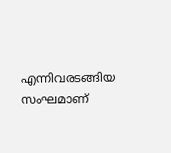എന്നിവരടങ്ങിയ സംഘമാണ്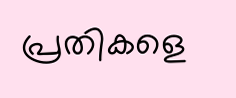പ്രതികളെ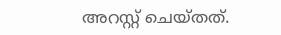അറസ്റ്റ് ചെയ്തത്.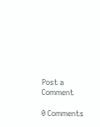Post a Comment

0 Comments